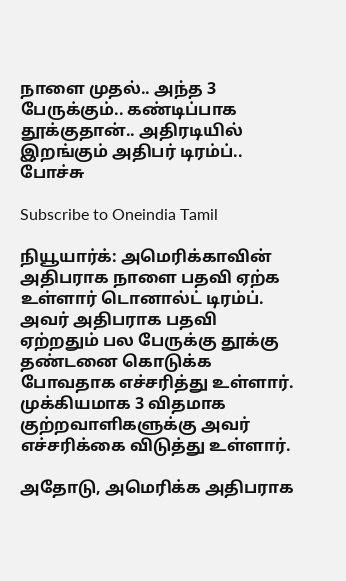நாளை முதல்.. அந்த 3 பேருக்கும்.. கண்டிப்பாக தூக்குதான்.. அதிரடியில் இறங்கும் அதிபர் டிரம்ப்.. போச்சு

Subscribe to Oneindia Tamil

நியூயார்க்: அமெரிக்காவின் அதிபராக நாளை பதவி ஏற்க உள்ளார் டொனால்ட் டிரம்ப். அவர் அதிபராக பதவி ஏற்றதும் பல பேருக்கு தூக்கு தண்டனை கொடுக்க போவதாக எச்சரித்து உள்ளார். முக்கியமாக 3 விதமாக குற்றவாளிகளுக்கு அவர் எச்சரிக்கை விடுத்து உள்ளார்.

அதோடு, அமெரிக்க அதிபராக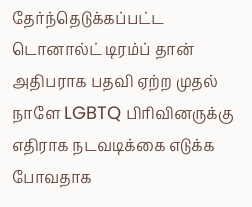தேர்ந்தெடுக்கப்பட்ட டொனால்ட் டிரம்ப் தான் அதிபராக பதவி ஏற்ற முதல் நாளே LGBTQ பிரிவினருக்கு எதிராக நடவடிக்கை எடுக்க போவதாக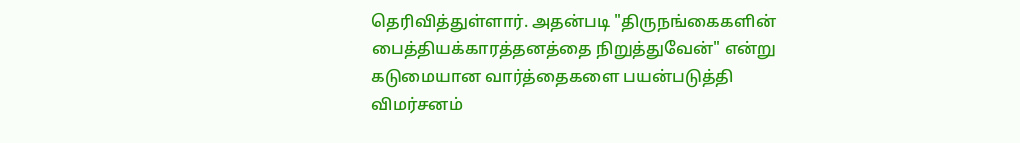தெரிவித்துள்ளார். அதன்படி "திருநங்கைகளின் பைத்தியக்காரத்தனத்தை நிறுத்துவேன்" என்று கடுமையான வார்த்தைகளை பயன்படுத்தி விமர்சனம்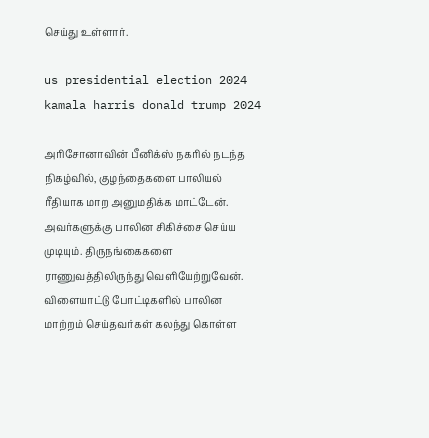செய்து உள்ளார்.

us presidential election 2024 kamala harris donald trump 2024

அரிசோனாவின் பீனிக்ஸ் நகரில் நடந்த நிகழ்வில், குழந்தைகளை பாலியல் ரீதியாக மாற அனுமதிக்க மாட்டேன். அவர்களுக்கு பாலின சிகிச்சை செய்ய முடியும். திருநங்கைகளை ராணுவத்திலிருந்து வெளியேற்றுவேன். விளையாட்டு போட்டிகளில் பாலின மாற்றம் செய்தவர்கள் கலந்து கொள்ள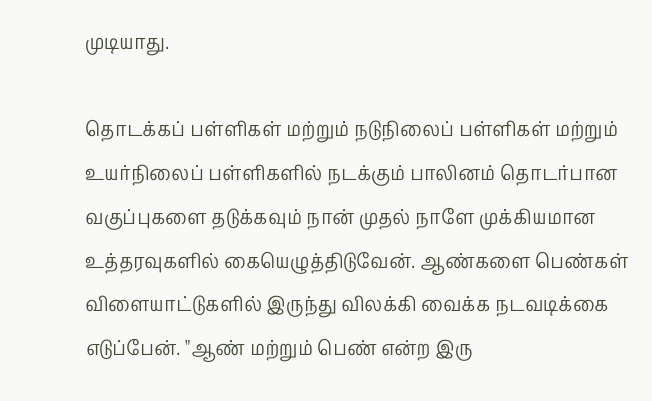முடியாது.

தொடக்கப் பள்ளிகள் மற்றும் நடுநிலைப் பள்ளிகள் மற்றும் உயர்நிலைப் பள்ளிகளில் நடக்கும் பாலினம் தொடர்பான வகுப்புகளை தடுக்கவும் நான் முதல் நாளே முக்கியமான உத்தரவுகளில் கையெழுத்திடுவேன். ஆண்களை பெண்கள் விளையாட்டுகளில் இருந்து விலக்கி வைக்க நடவடிக்கை எடுப்பேன். "ஆண் மற்றும் பெண் என்ற இரு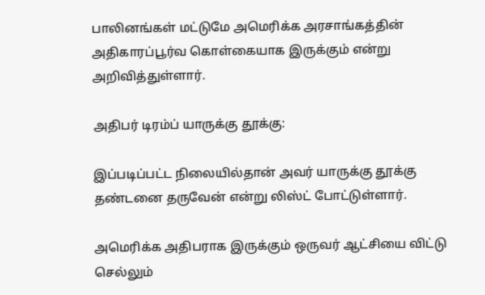பாலினங்கள் மட்டுமே அமெரிக்க அரசாங்கத்தின் அதிகாரப்பூர்வ கொள்கையாக இருக்கும் என்று அறிவித்துள்ளார்.

அதிபர் டிரம்ப் யாருக்கு தூக்கு:

இப்படிப்பட்ட நிலையில்தான் அவர் யாருக்கு தூக்கு தண்டனை தருவேன் என்று லிஸ்ட் போட்டுள்ளார்.

அமெரிக்க அதிபராக இருக்கும் ஒருவர் ஆட்சியை விட்டு செல்லும்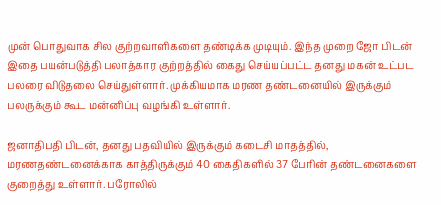முன் பொதுவாக சில குற்றவாளிகளை தண்டிக்க முடியும். இந்த முறை ஜோ பிடன் இதை பயன்படுத்தி பலாத்கார குற்றத்தில் கைது செய்யப்பட்ட தனது மகன் உட்பட பலரை விடுதலை செய்துள்ளார். முக்கியமாக மரண தண்டனையில் இருக்கும் பலருக்கும் கூட மன்னிப்பு வழங்கி உள்ளார்.

ஜனாதிபதி பிடன், தனது பதவியில் இருக்கும் கடைசி மாதத்தில், மரணதண்டனைக்காக காத்திருக்கும் 40 கைதிகளில் 37 பேரின் தண்டனைகளை குறைத்து உள்ளார். பரோலில்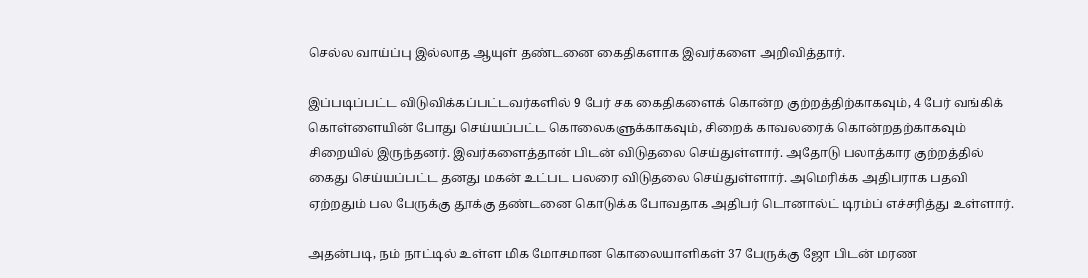செல்ல வாய்ப்பு இல்லாத ஆயுள் தண்டனை கைதிகளாக இவர்களை அறிவித்தார்.

இப்படிப்பட்ட விடுவிக்கப்பட்டவர்களில் 9 பேர் சக கைதிகளைக் கொன்ற குற்றத்திற்காகவும், 4 பேர் வங்கிக் கொள்ளையின் போது செய்யப்பட்ட கொலைகளுக்காகவும், சிறைக் காவலரைக் கொன்றதற்காகவும் சிறையில் இருந்தனர். இவர்களைத்தான் பிடன் விடுதலை செய்துள்ளார். அதோடு பலாத்கார குற்றத்தில் கைது செய்யப்பட்ட தனது மகன் உட்பட பலரை விடுதலை செய்துள்ளார். அமெரிக்க அதிபராக பதவி ஏற்றதும் பல பேருக்கு தூக்கு தண்டனை கொடுக்க போவதாக அதிபர் டொனால்ட் டிரம்ப் எச்சரித்து உள்ளார்.

அதன்படி, நம் நாட்டில் உள்ள மிக மோசமான கொலையாளிகள் 37 பேருக்கு ஜோ பிடன் மரண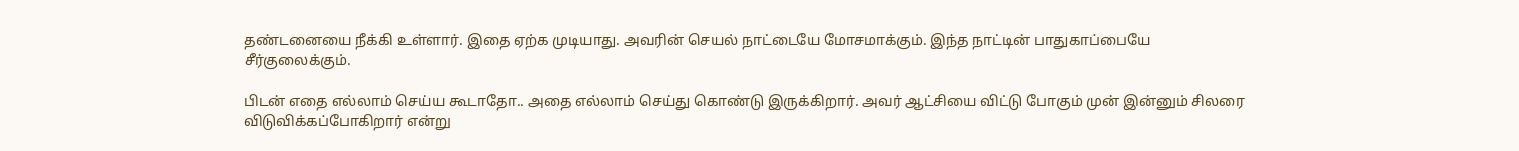தண்டனையை நீக்கி உள்ளார். இதை ஏற்க முடியாது. அவரின் செயல் நாட்டையே மோசமாக்கும். இந்த நாட்டின் பாதுகாப்பையே சீர்குலைக்கும்.

பிடன் எதை எல்லாம் செய்ய கூடாதோ.. அதை எல்லாம் செய்து கொண்டு இருக்கிறார். அவர் ஆட்சியை விட்டு போகும் முன் இன்னும் சிலரை விடுவிக்கப்போகிறார் என்று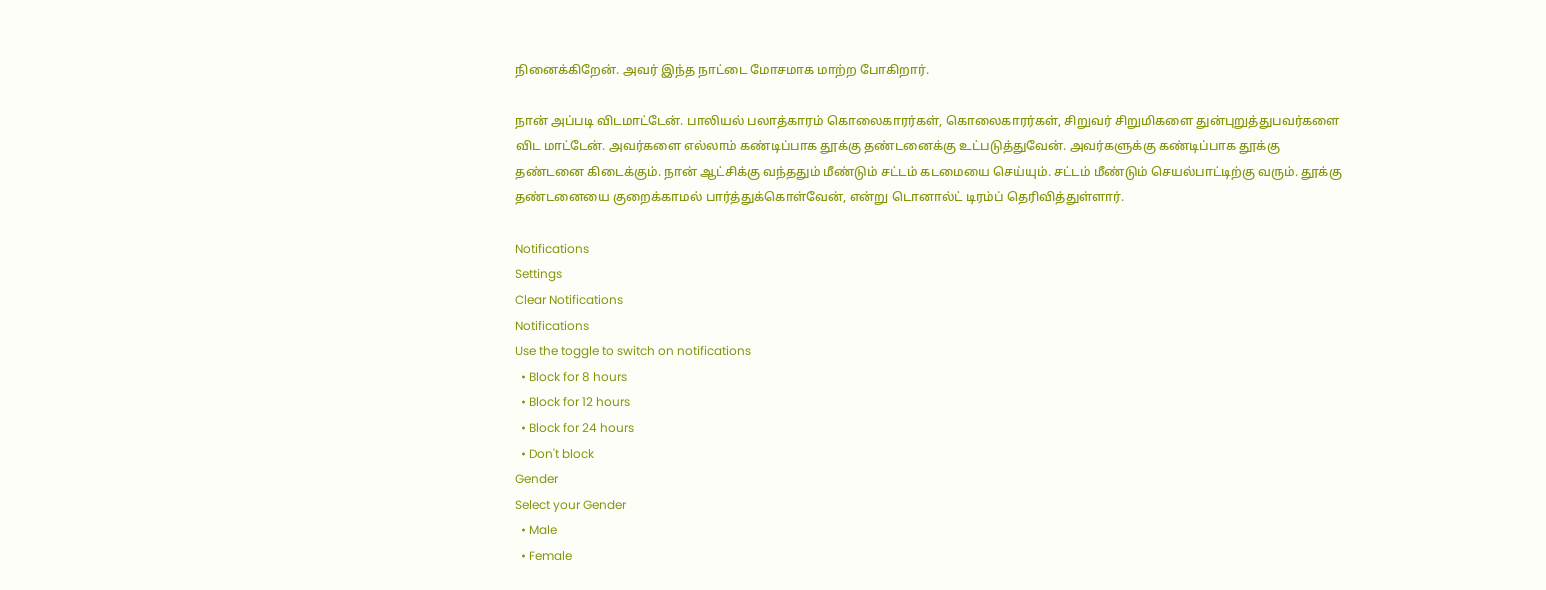நினைக்கிறேன். அவர் இந்த நாட்டை மோசமாக மாற்ற போகிறார்.

நான் அப்படி விடமாட்டேன். பாலியல் பலாத்காரம் கொலைகாரர்கள், கொலைகாரர்கள், சிறுவர் சிறுமிகளை துன்புறுத்துபவர்களை விட மாட்டேன். அவர்களை எல்லாம் கண்டிப்பாக தூக்கு தண்டனைக்கு உட்படுத்துவேன். அவர்களுக்கு கண்டிப்பாக தூக்கு தண்டனை கிடைக்கும். நான் ஆட்சிக்கு வந்ததும் மீண்டும் சட்டம் கடமையை செய்யும். சட்டம் மீண்டும் செயல்பாட்டிற்கு வரும். தூக்கு தண்டனையை குறைக்காமல் பார்த்துக்கொள்வேன், என்று டொனால்ட் டிரம்ப் தெரிவித்துள்ளார்.

Notifications
Settings
Clear Notifications
Notifications
Use the toggle to switch on notifications
  • Block for 8 hours
  • Block for 12 hours
  • Block for 24 hours
  • Don't block
Gender
Select your Gender
  • Male
  • Female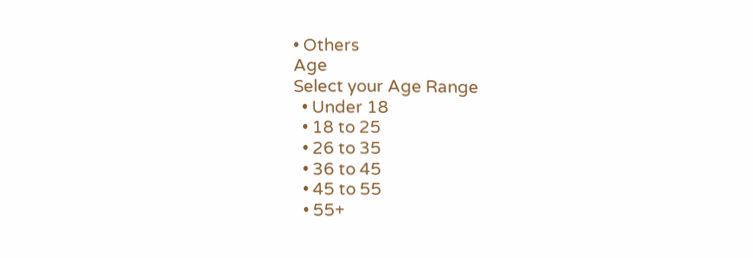• Others
Age
Select your Age Range
  • Under 18
  • 18 to 25
  • 26 to 35
  • 36 to 45
  • 45 to 55
  • 55+